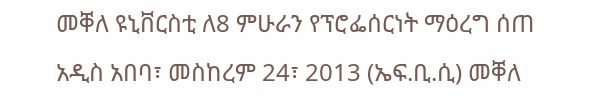መቐለ ዩኒቨርስቲ ለ8 ምሁራን የፕሮፌሰርነት ማዕረግ ሰጠ
አዲስ አበባ፣ መስከረም 24፣ 2013 (ኤፍ.ቢ.ሲ) መቐለ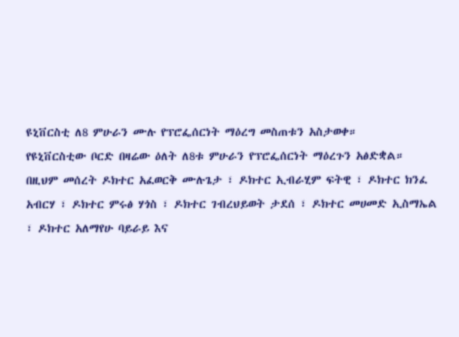ዩኒቨርስቲ ለ8 ምሁራን ሙሉ የፕሮፌሰርነት ማዕረግ መስጠቱን አስታወቀ።
የዩኒቨርስቲው ቦርድ በዛሬው ዕለት ለ8ቱ ምሁራን የፕሮፌሰርነት ማዕረጉን አፅድቋል።
በዚህም መሰረት ዶክተር አፈወርቅ ሙሉጌታ ፣ ዶክተር ኢብራሂም ፍትዊ ፣ ዶክተር ክንፈ አብርሃ ፣ ዶክተር ምሩፅ ሃጎስ ፣ ዶክተር ገብረህይወት ታደሰ ፣ ዶክተር መሀመድ ኢስማኤል ፣ ዶክተር አለማየሁ ባይራይ እና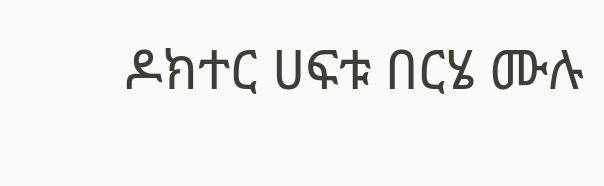ዶክተር ሀፍቱ በርሄ ሙሉ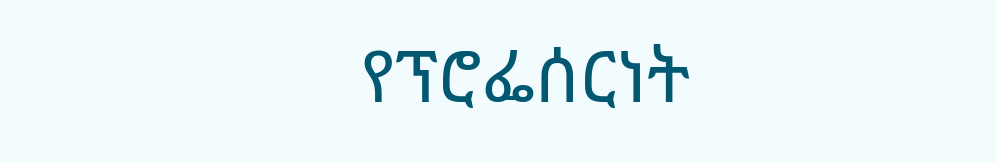የፕሮፌሰርነት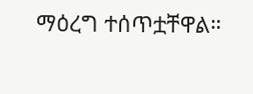ማዕረግ ተሰጥቷቸዋል።